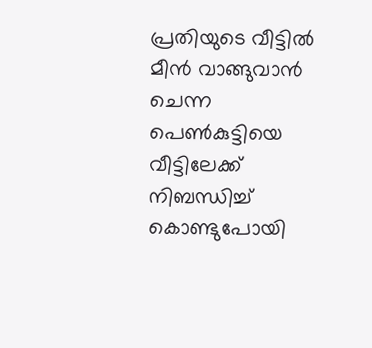പ്രതിയുടെ വീട്ടിൽ മീൻ വാങ്ങുവാൻ ചെന്ന പെണ്‍കുട്ടിയെ വീട്ടിലേക്ക് നിബന്ധിച്ച് കൊണ്ടുപോയി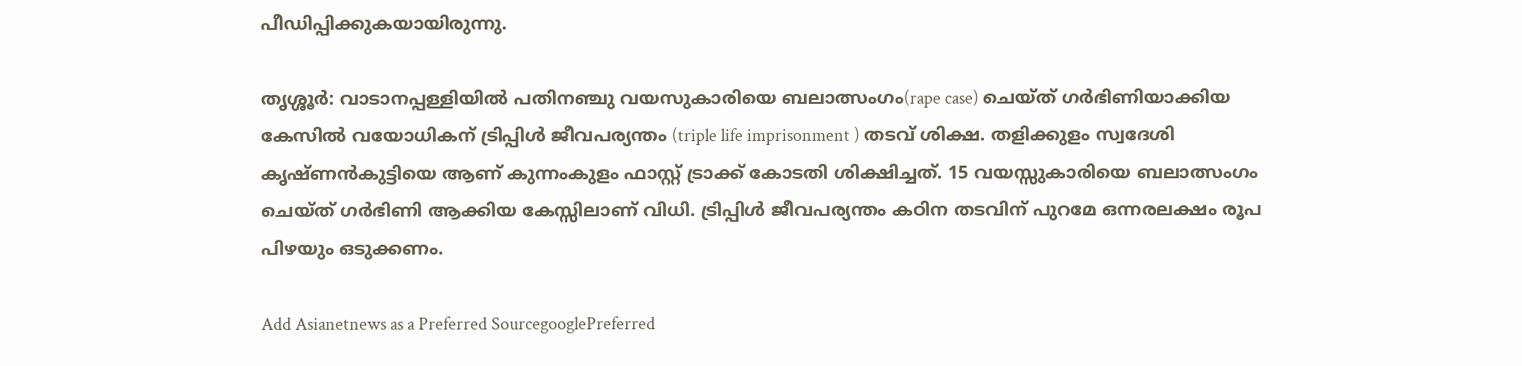പീഡിപ്പിക്കുകയായിരുന്നു.

തൃശ്ശൂര്‍: വാടാനപ്പള്ളിയില്‍ പതിനഞ്ചു വയസുകാരിയെ ബലാത്സംഗം(rape case) ചെയ്ത് ഗര്‍ഭിണിയാക്കിയ കേസില്‍ വയോധികന് ട്രിപ്പിൾ ജീവപര്യന്തം (triple life imprisonment ) തടവ് ശിക്ഷ. തളിക്കുളം സ്വദേശി കൃഷ്ണൻകുട്ടിയെ ആണ് കുന്നംകുളം ഫാസ്റ്റ് ട്രാക്ക് കോടതി ശിക്ഷിച്ചത്. 15 വയസ്സുകാരിയെ ബലാത്സംഗം ചെയ്ത് ഗർഭിണി ആക്കിയ കേസ്സിലാണ് വിധി. ട്രിപ്പിൾ ജീവപര്യന്തം കഠിന തടവിന് പുറമേ ഒന്നരലക്ഷം രൂപ പിഴയും ഒടുക്കണം.

Add Asianetnews as a Preferred SourcegooglePreferred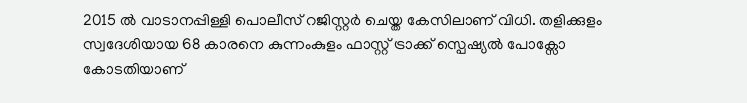2015 ൽ വാടാനപ്പിള്ളി പൊലീസ് റജിസ്റ്റർ ചെയ്ത കേസിലാണ് വിധി. തളിക്കുളം സ്വദേശിയായ 68 കാരനെ കുന്നംകുളം ഫാസ്റ്റ് ട്രാക്ക് സ്പെഷ്യൽ പോക്സോ കോടതിയാണ്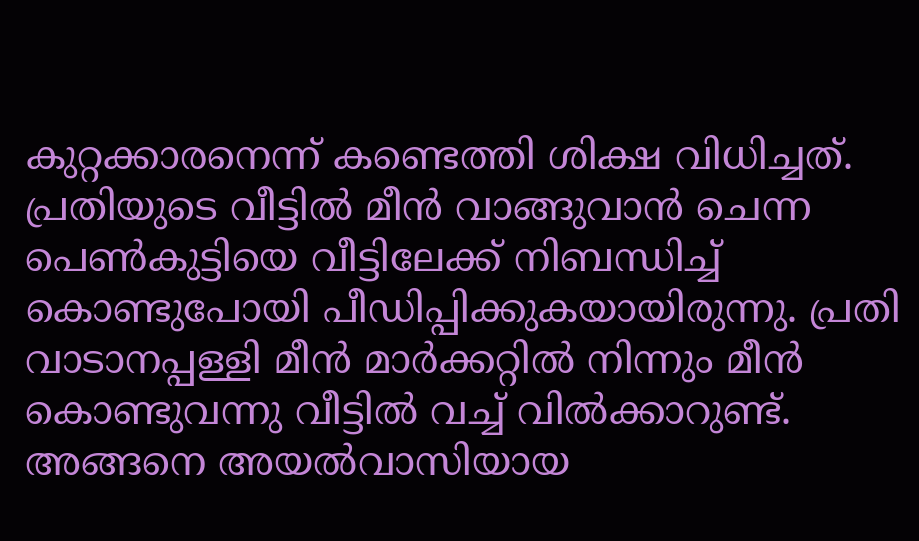കുറ്റക്കാരനെന്ന് കണ്ടെത്തി ശിക്ഷ വിധിച്ചത്. പ്രതിയുടെ വീട്ടിൽ മീൻ വാങ്ങുവാൻ ചെന്ന പെണ്‍കുട്ടിയെ വീട്ടിലേക്ക് നിബന്ധിച്ച് കൊണ്ടുപോയി പീഡിപ്പിക്കുകയായിരുന്നു. പ്രതി വാടാനപ്പള്ളി മീൻ മാർക്കറ്റിൽ നിന്നും മീൻ കൊണ്ടുവന്നു വീട്ടിൽ വച്ച് വിൽക്കാറുണ്ട്. അങ്ങനെ അയൽവാസിയായ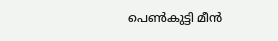പെൺകുട്ടി മീൻ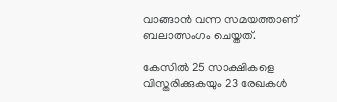വാങ്ങാൻ വന്ന സമയത്താണ് ബലാത്സംഗം ചെയ്തത്.

കേസിൽ 25 സാക്ഷികളെ വിസ്തരിക്കുകയും 23 രേഖകൾ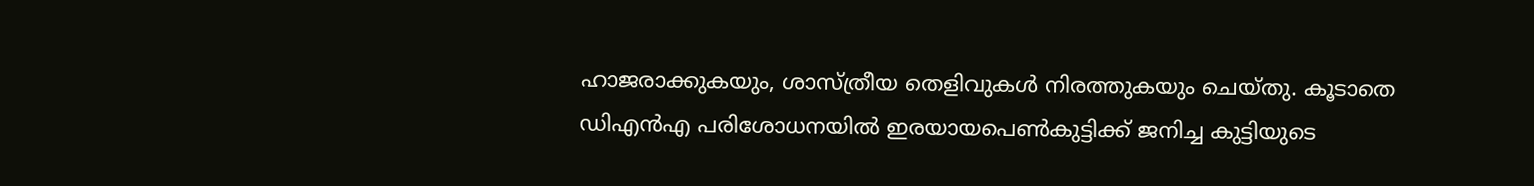ഹാജരാക്കുകയും, ശാസ്ത്രീയ തെളിവുകൾ നിരത്തുകയും ചെയ്തു. കൂടാതെ ഡിഎന്‍എ പരിശോധനയിൽ ഇരയായപെൺകുട്ടിക്ക് ജനിച്ച കുട്ടിയുടെ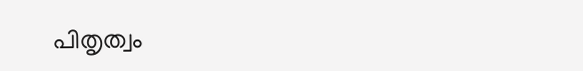പിതൃത്വം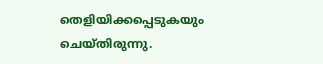തെളിയിക്കപ്പെടുകയും ചെയ്തിരുന്നു.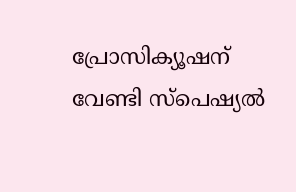പ്രോസിക്യൂഷന് വേണ്ടി സ്പെഷ്യൽ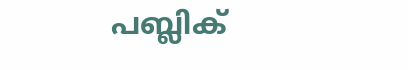പബ്ലിക്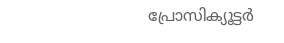പ്രോസിക്യൂട്ടർ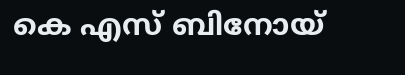കെ എസ് ബിനോയ്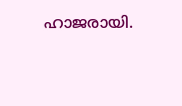ഹാജരായി.